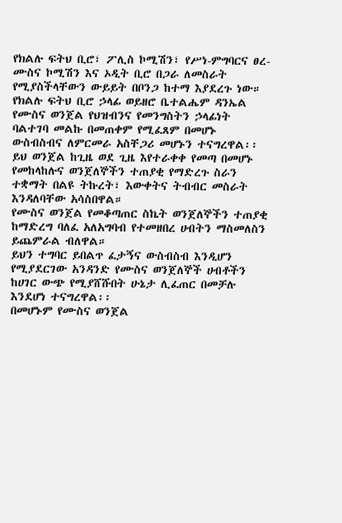የክልሉ ፍትህ ቢሮ፣ ፖሊስ ኮሚሽን፣ የሥነ-ምግባርና ፀረ-ሙስና ኮሚሽን እና ኦዲት ቢሮ በጋራ ለመስራት የሚያስችላቸውን ውይይት በቦንጋ ከተማ እያደረጉ ነው።
የክልሉ ፍትህ ቢሮ ኃላፊ ወይዘሮ ቤተልሔም ዳንኤል የሙስና ወንጀል የህዝብንና የመንግስትን ኃላፊነት ባልተገባ መልኩ በመጠቀም የሚፈጸም በመሆኑ ውስብስብና ለምርመራ አስቸጋሪ መሆኑን ተናግረዋል፡፡
ይህ ወንጀል ከጊዜ ወደ ጊዜ እየተራቀቀ የመጣ በመሆኑ የመከላከሉና ወንጀለኞችን ተጠያቂ የማድረጉ ስራን ተቋማት በልዩ ትኩረት፣ እውቀትና ትብብር መስራት እንዳለባቸው አሳስበዋል።
የሙስና ወንጀል የመቆጣጠር ስኬት ወንጀለኞችን ተጠያቂ ከማድረግ ባለፈ አለአግባብ የተመዘበረ ሀብትን ማስመለስን ይጨምራል ብለዋል።
ይህን ተግባር ይበልጥ ፈታኝና ውስብስብ እንዲሆን የሚያደርገው አንዳንድ የሙስና ወንጀለኞች ሀብቶችን ከሀገር ውጭ የሚያሸሹበት ሁኔታ ሊፈጠር በመቻሉ እንደሆነ ተናግረዋል፡፡
በመሆኑም የሙስና ወንጀል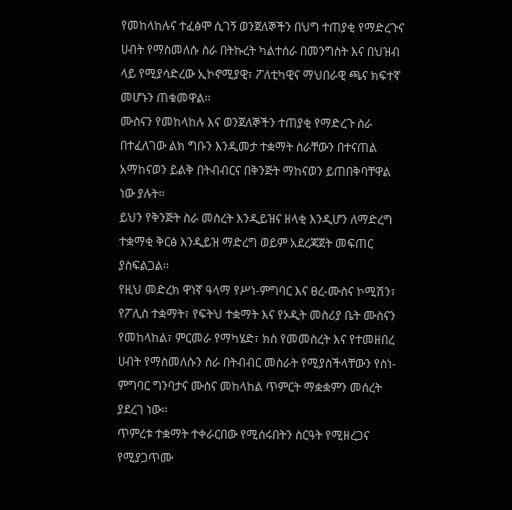የመከላከሉና ተፈፅሞ ሲገኝ ወንጀለኞችን በህግ ተጠያቂ የማድረጉና ሀብት የማስመለሱ ስራ በትኩረት ካልተሰራ በመንግስት እና በህዝብ ላይ የሚያሳድረው ኢኮኖሚያዊ፣ ፖለቲካዊና ማህበራዊ ጫና ክፍተኛ መሆኑን ጠቁመዋል፡፡
ሙስናን የመከላከሉ እና ወንጀለኞችን ተጠያቂ የማድረጉ ስራ በተፈለገው ልክ ግቡን እንዲመታ ተቋማት ስራቸውን በተናጠል አማከናወን ይልቅ በትብብርና በቅንጅት ማከናወን ይጠበቅባቸዋል ነው ያሉት፡፡
ይህን የቅንጅት ስራ መስረት እንዲይዝና ዘላቂ እንዲሆን ለማድረግ ተቋማቂ ቅርፅ እንዲይዝ ማድረግ ወይም አደረጃጀት መፍጠር ያስፍልጋል፡፡
የዚህ መድረክ ዋነኛ ዓላማ የሥነ-ምግባር እና ፀረ-ሙስና ኮሚሽን፣ የፖሊስ ተቋማት፣ የፍትህ ተቋማት እና የኦዲት መስሪያ ቤት ሙስናን የመከላከል፣ ምርመራ የማካሄድ፣ ክስ የመመስረት እና የተመዘበረ ሀብት የማስመለሱን ስራ በትብብር መስራት የሚያስችላቸውን የስነ-ምግባር ግንባታና ሙስና መከላከል ጥምርት ማቋቋምን መሰረት ያደረገ ነው፡፡
ጥምረቱ ተቋማት ተቀራርበው የሚሰሩበትን ስርዓት የሚዘረጋና የሚያጋጥሙ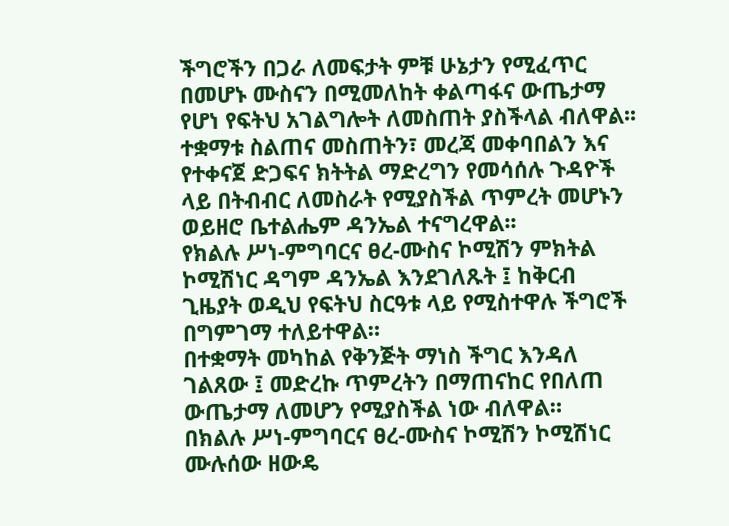ችግሮችን በጋራ ለመፍታት ምቹ ሁኔታን የሚፈጥር በመሆኑ ሙስናን በሚመለከት ቀልጣፋና ውጤታማ የሆነ የፍትህ አገልግሎት ለመስጠት ያስችላል ብለዋል፡፡
ተቋማቱ ስልጠና መስጠትን፣ መረጃ መቀባበልን እና የተቀናጀ ድጋፍና ክትትል ማድረግን የመሳሰሉ ጉዳዮች ላይ በትብብር ለመስራት የሚያስችል ጥምረት መሆኑን ወይዘሮ ቤተልሔም ዳንኤል ተናግረዋል፡፡
የክልሉ ሥነ-ምግባርና ፀረ-ሙስና ኮሚሽን ምክትል ኮሚሽነር ዳግም ዳንኤል እንደገለጹት ፤ ከቅርብ ጊዜያት ወዲህ የፍትህ ስርዓቱ ላይ የሚስተዋሉ ችግሮች በግምገማ ተለይተዋል።
በተቋማት መካከል የቅንጅት ማነስ ችግር እንዳለ ገልጸው ፤ መድረኩ ጥምረትን በማጠናከር የበለጠ ውጤታማ ለመሆን የሚያስችል ነው ብለዋል።
በክልሉ ሥነ-ምግባርና ፀረ-ሙስና ኮሚሽን ኮሚሽነር ሙሉሰው ዘውዴ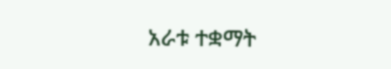አራቱ ተቋማት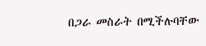በጋራ መስራት በሚችሉባቸው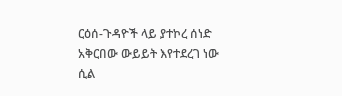ርዕሰ-ጉዳዮች ላይ ያተኮረ ሰነድ አቅርበው ውይይት እየተደረገ ነው ሲል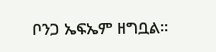ቦንጋ ኤፍኤም ዘግቧል።